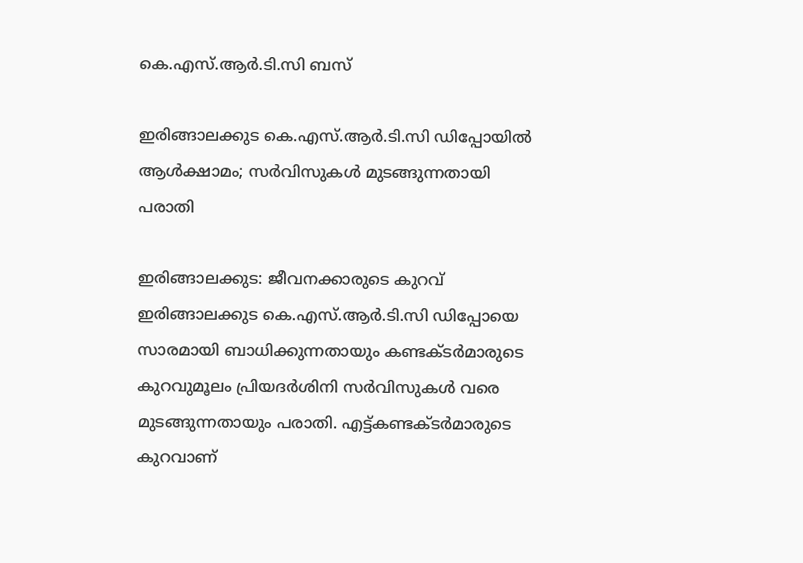കെ.എസ്.ആർ.ടി.സി ബസ്

ഇരിങ്ങാലക്കുട കെ.എസ്.ആർ.ടി.സി ഡിപ്പോയിൽ ആൾക്ഷാമം; സർവിസുകൾ മുടങ്ങുന്നതായി പരാതി

ഇരിങ്ങാലക്കുട: ജീവനക്കാരുടെ കുറവ് ഇരിങ്ങാലക്കുട കെ.എസ്.ആർ.ടി.സി ഡിപ്പോയെ സാരമായി ബാധിക്കുന്നതായും കണ്ടക്ടർമാരുടെ കുറവുമൂലം പ്രിയദർശിനി സർവിസുകൾ വരെ മുടങ്ങുന്നതായും പരാതി. എട്ട്കണ്ടക്ടർമാരുടെ കുറവാണ്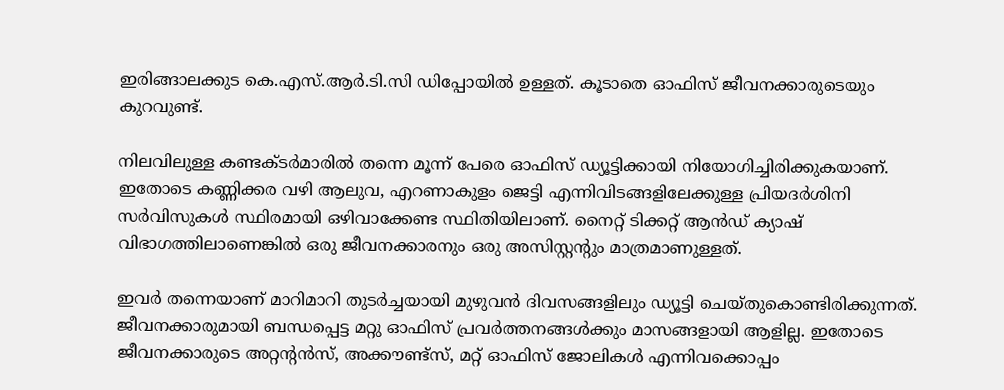ഇരിങ്ങാലക്കുട കെ.എസ്.ആർ.ടി.സി ഡിപ്പോയിൽ ഉള്ളത്. കൂടാതെ ഓഫിസ് ജീവനക്കാരുടെയും കുറവുണ്ട്.

നിലവിലുള്ള കണ്ടക്ടർമാരിൽ തന്നെ മൂന്ന് പേരെ ഓഫിസ് ഡ്യൂട്ടിക്കായി നിയോഗിച്ചിരിക്കുകയാണ്. ഇതോടെ കണ്ണിക്കര വഴി ആലുവ, എറണാകുളം ജെട്ടി എന്നിവിടങ്ങളിലേക്കുള്ള പ്രിയദർശിനി സർവിസുകൾ സ്ഥിരമായി ഒഴിവാക്കേണ്ട സ്ഥിതിയിലാണ്. നൈറ്റ് ടിക്കറ്റ് ആൻഡ് ക്യാഷ് വിഭാഗത്തിലാണെങ്കിൽ ഒരു ജീവനക്കാരനും ഒരു അസിസ്റ്റന്റും മാത്രമാണുള്ളത്.

ഇവർ തന്നെയാണ് മാറിമാറി തുടർച്ചയായി മുഴുവൻ ദിവസങ്ങളിലും ഡ്യൂട്ടി ചെയ്തുകൊണ്ടിരിക്കുന്നത്. ജീവനക്കാരുമായി ബന്ധപ്പെട്ട മറ്റു ഓഫിസ് പ്രവർത്തനങ്ങൾക്കും മാസങ്ങളായി ആളില്ല. ഇതോടെ ജീവനക്കാരുടെ അറ്റന്റൻസ്, അക്കൗണ്ട്സ്, മറ്റ് ഓഫിസ് ജോലികൾ എന്നിവക്കൊപ്പം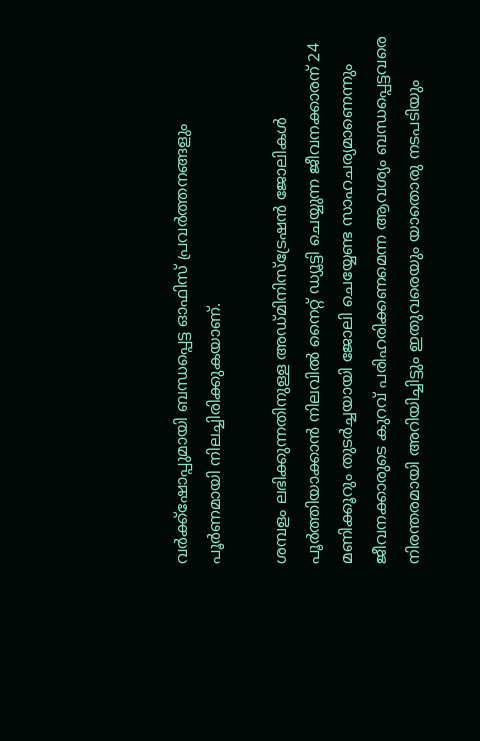വർക്ക്ഷോപ്പുമായി ബന്ധപ്പെട്ട ഓഫിസ് പ്രവർത്തനങ്ങളും പൂർണമായി നിലച്ചിരിക്കുകയാണ്.

ശമ്പളം ലഭിക്കുന്നതിനുള്ള അഡ്മിനിസ്ട്രേഷൻ ജോലികൾ പൂർത്തിയാക്കാൻ നിലവിൽ നൈറ്റ് ഡ്യൂട്ടി ചെയ്യുന്ന ജീവനക്കാരന് 24 മണിക്കൂറും തുടർച്ചയായി ജോലി ചെയ്യേണ്ട സാഹചര്യമാണെന്നും ജീവനക്കാരുടെ കുറവ് പരിഹരിക്കണമെന്ന ആവശ്യം ബന്ധപ്പെട്ടവരെ നിരന്തരമായി അറിയിച്ചിട്ടും ഇതുവരെയും യാതൊരു നടപടിയും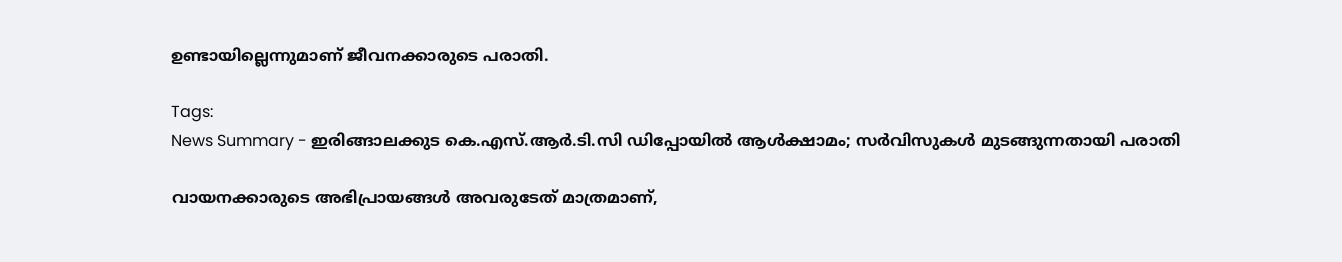ഉണ്ടായില്ലെന്നുമാണ് ജീവനക്കാരുടെ പരാതി.

Tags:
News Summary - ഇരിങ്ങാലക്കുട കെ.എസ്.ആർ.ടി.സി ഡിപ്പോയിൽ ആൾക്ഷാമം; സർവിസുകൾ മുടങ്ങുന്നതായി പരാതി

വായനക്കാരുടെ അഭിപ്രായങ്ങള്‍ അവരുടേത് മാത്രമാണ്,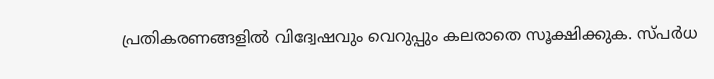പ്രതികരണങ്ങളിൽ വിദ്വേഷവും വെറുപ്പും കലരാതെ സൂക്ഷിക്കുക. സ്പർധ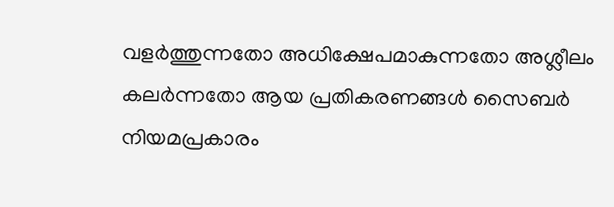വളർത്തുന്നതോ അധിക്ഷേപമാകുന്നതോ അശ്ലീലം കലർന്നതോ ആയ പ്രതികരണങ്ങൾ സൈബർ നിയമപ്രകാരം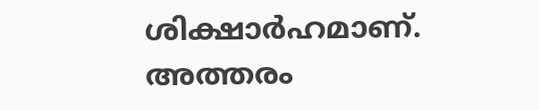ശിക്ഷാർഹമാണ്. അത്തരം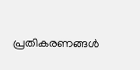പ്രതികരണങ്ങൾ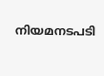നിയമനടപടി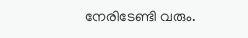നേരിടേണ്ടി വരും.